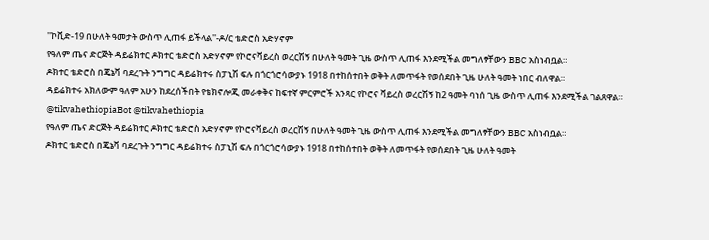''ኮቪድ-19 በሁለት ዓመታት ውስጥ ሊጠፋ ይችላል''-ዶ/ር ቴድሮስ አድሃኖም
የዓለም ጤና ድርጅት ዳይሬክተር ዶክተር ቴድሮስ አድሃኖም የኮሮናቫይረስ ወረርሽኝ በሁለት ዓመት ጊዜ ውስጥ ሊጠፋ እንደሚችል መግለፃቸውን BBC አስነብቧል።
ዶክተር ቴድሮስ በጄኔቫ ባደረጉት ንግግር ዳይሬክተሩ ስፓኒሽ ፍሉ በጎርጎሮሳውያኑ 1918 በተከሰተበት ወቅት ለመጥፋት የወሰደበት ጊዜ ሁለት ዓመት ነበር ብለዋል።
ዳይሬክተሩ አክለውም ዓለም አሁን ከደረሰችበት የቴክኖሎጂ መራቀቅና ከፍተኛ ምርምሮች አንጻር የኮሮና ቫይረስ ወረርሽኝ ከ2 ዓመት ባነሰ ጊዜ ውስጥ ሊጠፋ እንደሚችል ገልጸዋል።
@tikvahethiopiaBot @tikvahethiopia
የዓለም ጤና ድርጅት ዳይሬክተር ዶክተር ቴድሮስ አድሃኖም የኮሮናቫይረስ ወረርሽኝ በሁለት ዓመት ጊዜ ውስጥ ሊጠፋ እንደሚችል መግለፃቸውን BBC አስነብቧል።
ዶክተር ቴድሮስ በጄኔቫ ባደረጉት ንግግር ዳይሬክተሩ ስፓኒሽ ፍሉ በጎርጎሮሳውያኑ 1918 በተከሰተበት ወቅት ለመጥፋት የወሰደበት ጊዜ ሁለት ዓመት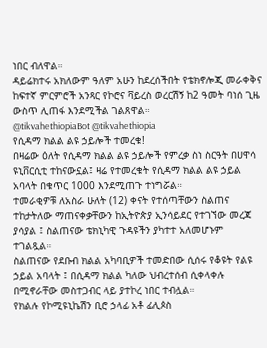ነበር ብለዋል።
ዳይሬክተሩ አክለውም ዓለም አሁን ከደረሰችበት የቴክኖሎጂ መራቀቅና ከፍተኛ ምርምሮች አንጻር የኮሮና ቫይረስ ወረርሽኝ ከ2 ዓመት ባነሰ ጊዜ ውስጥ ሊጠፋ እንደሚችል ገልጸዋል።
@tikvahethiopiaBot @tikvahethiopia
የሲዳማ ክልል ልዩ ኃይሎች ተመረቁ!
በዛሬው ዕለት የሲዳማ ክልል ልዩ ኃይሎች የምረቃ ስነ ስርዓት በሀዋሳ ዩኒቨርሲቲ ተከናውኗል፤ ዛሬ የተመረቁት የሲዳማ ክልል ልዩ ኃይል አባላት በቁጥር 1000 እንደሚጠጉ ተነግሯል።
ተመራቂዎቹ ለአስራ ሁለት (12) ቀናት የተሰጣቸውን ስልጠና ተከታትለው ማጠናቀቃቸውን ከኢትዮጵያ ኢንሳይደር የተገኘው መረጃ ያሳያል ፤ ስልጠናው ቴክኒካዊ ጉዳዩችን ያካተተ አለመሆኑም ተገልጿል።
ስልጠናው የደቡብ ክልል አካባቢዎች ተመድበው ሲሰሩ የቆዩት የልዩ ኃይል አባላት ፤ በሲዳማ ክልል ካለው ህብረተሰብ ሲቀላቀሉ በሚኖራቸው መስተጋብር ላይ ያተኮረ ነበር ተብሏል።
የክልሉ የኮሚዩኒኬሽን ቢሮ ኃላፊ አቶ ፊሊጶስ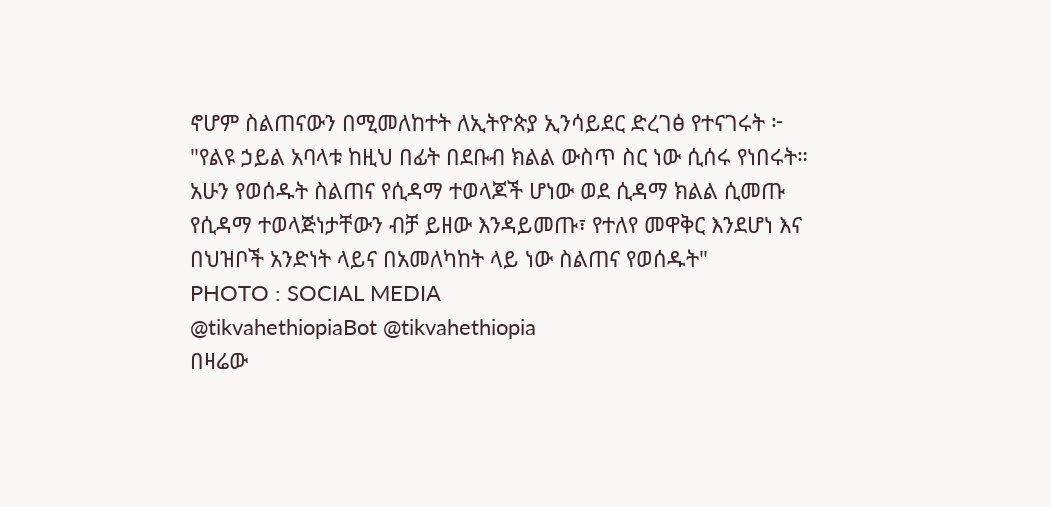ኖሆም ስልጠናውን በሚመለከተት ለኢትዮጵያ ኢንሳይደር ድረገፅ የተናገሩት ፦
"የልዩ ኃይል አባላቱ ከዚህ በፊት በደቡብ ክልል ውስጥ ስር ነው ሲሰሩ የነበሩት። አሁን የወሰዱት ስልጠና የሲዳማ ተወላጆች ሆነው ወደ ሲዳማ ክልል ሲመጡ የሲዳማ ተወላጅነታቸውን ብቻ ይዘው እንዳይመጡ፣ የተለየ መዋቅር እንደሆነ እና በህዝቦች አንድነት ላይና በአመለካከት ላይ ነው ስልጠና የወሰዱት"
PHOTO : SOCIAL MEDIA
@tikvahethiopiaBot @tikvahethiopia
በዛሬው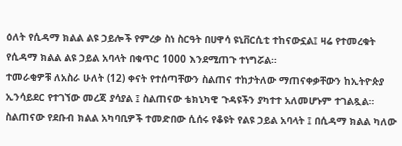ዕለት የሲዳማ ክልል ልዩ ኃይሎች የምረቃ ስነ ስርዓት በሀዋሳ ዩኒቨርሲቲ ተከናውኗል፤ ዛሬ የተመረቁት የሲዳማ ክልል ልዩ ኃይል አባላት በቁጥር 1000 እንደሚጠጉ ተነግሯል።
ተመራቂዎቹ ለአስራ ሁለት (12) ቀናት የተሰጣቸውን ስልጠና ተከታትለው ማጠናቀቃቸውን ከኢትዮጵያ ኢንሳይደር የተገኘው መረጃ ያሳያል ፤ ስልጠናው ቴክኒካዊ ጉዳዩችን ያካተተ አለመሆኑም ተገልጿል።
ስልጠናው የደቡብ ክልል አካባቢዎች ተመድበው ሲሰሩ የቆዩት የልዩ ኃይል አባላት ፤ በሲዳማ ክልል ካለው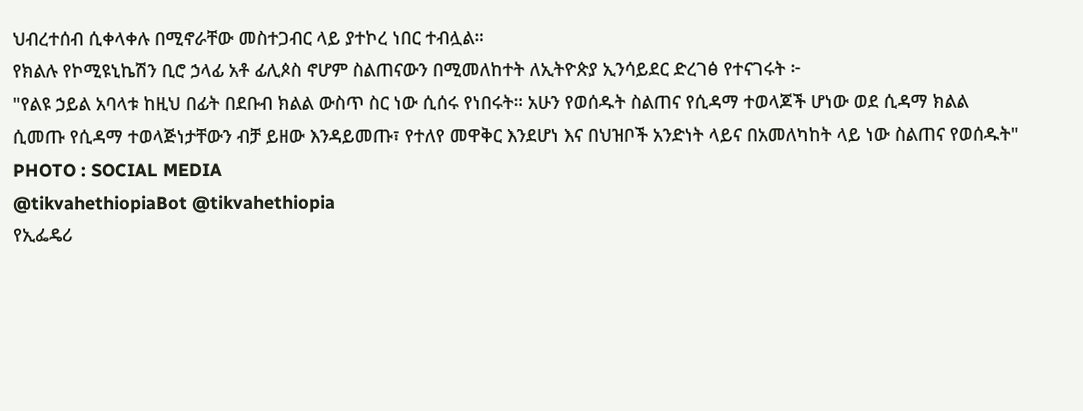ህብረተሰብ ሲቀላቀሉ በሚኖራቸው መስተጋብር ላይ ያተኮረ ነበር ተብሏል።
የክልሉ የኮሚዩኒኬሽን ቢሮ ኃላፊ አቶ ፊሊጶስ ኖሆም ስልጠናውን በሚመለከተት ለኢትዮጵያ ኢንሳይደር ድረገፅ የተናገሩት ፦
"የልዩ ኃይል አባላቱ ከዚህ በፊት በደቡብ ክልል ውስጥ ስር ነው ሲሰሩ የነበሩት። አሁን የወሰዱት ስልጠና የሲዳማ ተወላጆች ሆነው ወደ ሲዳማ ክልል ሲመጡ የሲዳማ ተወላጅነታቸውን ብቻ ይዘው እንዳይመጡ፣ የተለየ መዋቅር እንደሆነ እና በህዝቦች አንድነት ላይና በአመለካከት ላይ ነው ስልጠና የወሰዱት"
PHOTO : SOCIAL MEDIA
@tikvahethiopiaBot @tikvahethiopia
የኢፌዴሪ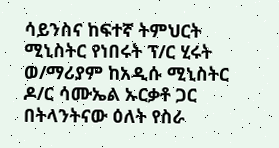ሳይንስና ከፍተኛ ትምህርት ሚኒስትር የነበሩት ፕ/ር ሂሩት ወ/ማሪያም ከአዲሱ ሚኒስትር ዶ/ር ሳሙኤል ኡርቃቶ ጋር በትላንትናው ዕለት የስራ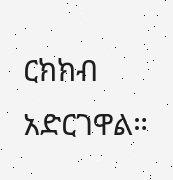ርክክብ አድርገዋል።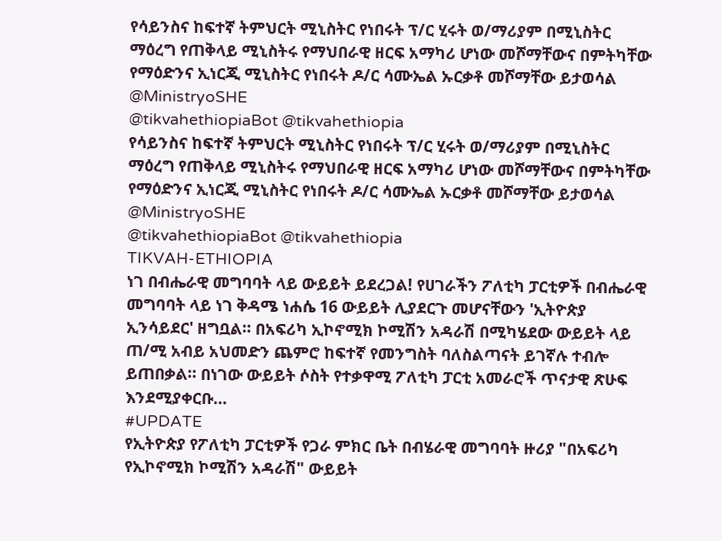የሳይንስና ከፍተኛ ትምህርት ሚኒስትር የነበሩት ፕ/ር ሂሩት ወ/ማሪያም በሚኒስትር ማዕረግ የጠቅላይ ሚኒስትሩ የማህበራዊ ዘርፍ አማካሪ ሆነው መሾማቸውና በምትካቸው የማዕድንና ኢነርጂ ሚኒስትር የነበሩት ዶ/ር ሳሙኤል ኡርቃቶ መሾማቸው ይታወሳል @MinistryoSHE
@tikvahethiopiaBot @tikvahethiopia
የሳይንስና ከፍተኛ ትምህርት ሚኒስትር የነበሩት ፕ/ር ሂሩት ወ/ማሪያም በሚኒስትር ማዕረግ የጠቅላይ ሚኒስትሩ የማህበራዊ ዘርፍ አማካሪ ሆነው መሾማቸውና በምትካቸው የማዕድንና ኢነርጂ ሚኒስትር የነበሩት ዶ/ር ሳሙኤል ኡርቃቶ መሾማቸው ይታወሳል @MinistryoSHE
@tikvahethiopiaBot @tikvahethiopia
TIKVAH-ETHIOPIA
ነገ በብሔራዊ መግባባት ላይ ውይይት ይደረጋል! የሀገራችን ፖለቲካ ፓርቲዎች በብሔራዊ መግባባት ላይ ነገ ቅዳሜ ነሐሴ 16 ውይይት ሊያደርጉ መሆናቸውን 'ኢትዮጵያ ኢንሳይደር' ዘግቧል። በአፍሪካ ኢኮኖሚክ ኮሚሽን አዳራሽ በሚካሄደው ውይይት ላይ ጠ/ሚ አብይ አህመድን ጨምሮ ከፍተኛ የመንግስት ባለስልጣናት ይገኛሉ ተብሎ ይጠበቃል። በነገው ውይይት ሶስት የተቃዋሚ ፖለቲካ ፓርቲ አመራሮች ጥናታዊ ጽሁፍ እንደሚያቀርቡ…
#UPDATE
የኢትዮጵያ የፖለቲካ ፓርቲዎች የጋራ ምክር ቤት በብሄራዊ መግባባት ዙሪያ "በአፍሪካ የኢኮኖሚክ ኮሚሽን አዳራሽ" ውይይት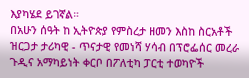እያካሄደ ይገኛል።
በአሁን ሰዓት ከ ኢትዮጵያ የምስረታ ዘመን እስከ ስርአቶች ዝርጋታ ታሪካዊ - ጥናታዊ የመነሻ ሃሳብ በፕሮፌሰር መረራ ጉዲና አማካይነት ቀርቦ በፖለቲካ ፓርቲ ተወካዮች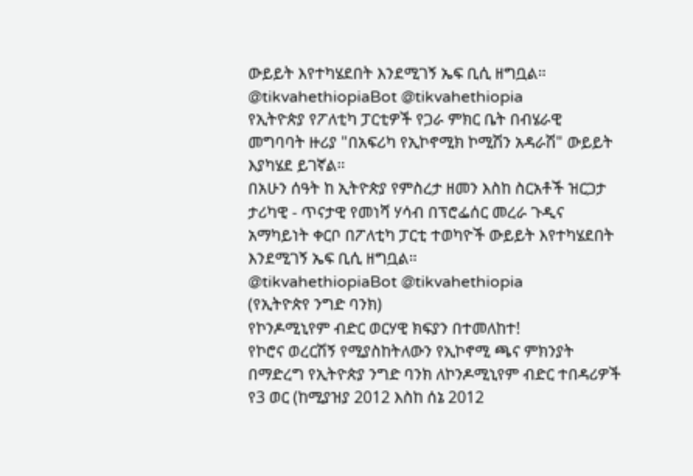ውይይት እየተካሄደበት እንደሚገኝ ኤፍ ቢሲ ዘግቧል።
@tikvahethiopiaBot @tikvahethiopia
የኢትዮጵያ የፖለቲካ ፓርቲዎች የጋራ ምክር ቤት በብሄራዊ መግባባት ዙሪያ "በአፍሪካ የኢኮኖሚክ ኮሚሽን አዳራሽ" ውይይት እያካሄደ ይገኛል።
በአሁን ሰዓት ከ ኢትዮጵያ የምስረታ ዘመን እስከ ስርአቶች ዝርጋታ ታሪካዊ - ጥናታዊ የመነሻ ሃሳብ በፕሮፌሰር መረራ ጉዲና አማካይነት ቀርቦ በፖለቲካ ፓርቲ ተወካዮች ውይይት እየተካሄደበት እንደሚገኝ ኤፍ ቢሲ ዘግቧል።
@tikvahethiopiaBot @tikvahethiopia
(የኢትዮጵየ ንግድ ባንክ)
የኮንዶሚኒየም ብድር ወርሃዊ ክፍያን በተመለከተ!
የኮሮና ወረርሽኝ የሚያስከትለውን የኢኮኖሚ ጫና ምክንያት በማድረግ የኢትዮጵያ ንግድ ባንክ ለኮንዶሚኒየም ብድር ተበዳሪዎች የ3 ወር (ከሚያዝያ 2012 እስከ ሰኔ 2012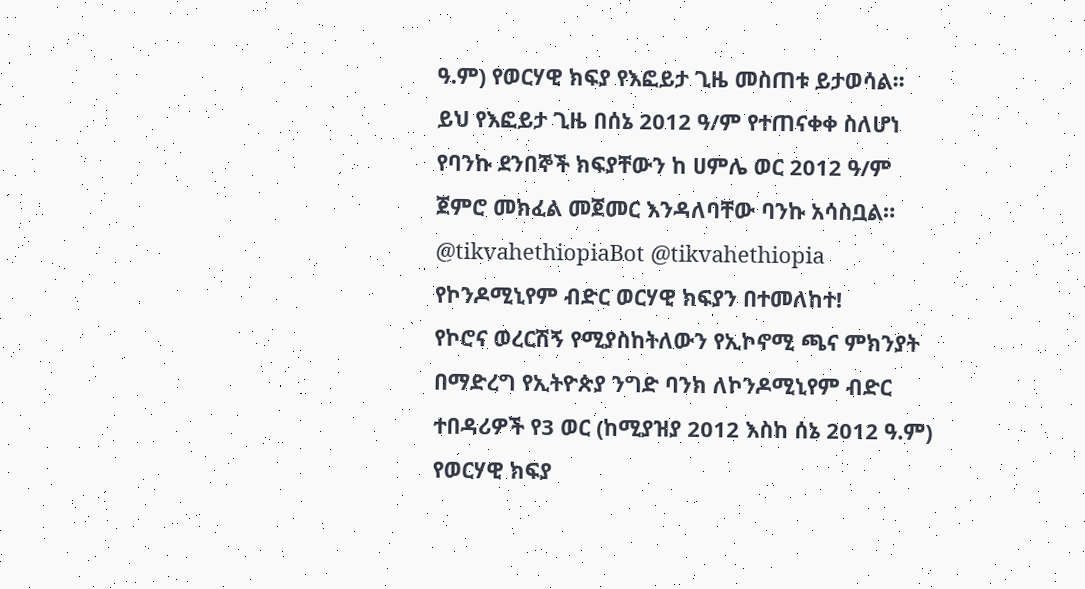ዓ.ም) የወርሃዊ ክፍያ የእፎይታ ጊዜ መስጠቱ ይታወሳል፡፡
ይህ የእፎይታ ጊዜ በሰኔ 2012 ዓ/ም የተጠናቀቀ ስለሆነ የባንኩ ደንበኞች ክፍያቸውን ከ ሀምሌ ወር 2012 ዓ/ም ጀምሮ መክፈል መጀመር እንዳለባቸው ባንኩ አሳስቧል።
@tikvahethiopiaBot @tikvahethiopia
የኮንዶሚኒየም ብድር ወርሃዊ ክፍያን በተመለከተ!
የኮሮና ወረርሽኝ የሚያስከትለውን የኢኮኖሚ ጫና ምክንያት በማድረግ የኢትዮጵያ ንግድ ባንክ ለኮንዶሚኒየም ብድር ተበዳሪዎች የ3 ወር (ከሚያዝያ 2012 እስከ ሰኔ 2012 ዓ.ም) የወርሃዊ ክፍያ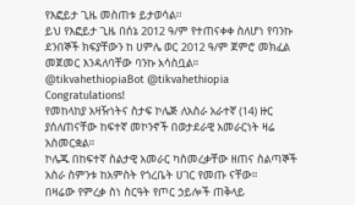የእፎይታ ጊዜ መስጠቱ ይታወሳል፡፡
ይህ የእፎይታ ጊዜ በሰኔ 2012 ዓ/ም የተጠናቀቀ ስለሆነ የባንኩ ደንበኞች ክፍያቸውን ከ ሀምሌ ወር 2012 ዓ/ም ጀምሮ መክፈል መጀመር እንዳለባቸው ባንኩ አሳስቧል።
@tikvahethiopiaBot @tikvahethiopia
Congratulations!
የመከላከያ አዛዥነትና ስታፍ ኮሌጅ ለአስራ አራተኛ (14) ዙር ያሰለጠናቸው ከፍተኛ መኮንኖች በወታደራዊ አመራርነት ዛሬ አስመርቋል።
ኮሌጁ በከፍተኛ ስልታዊ አመራር ካስመረቃቸው ዘጠና ስልጣኞች አስራ ስምንቱ ከአምስት የጎረቤት ሀገር የመጡ ናቸው።
በዛሬው የምረቃ ስነ ስርዓት የጦር ኃይሎች ጠቅላይ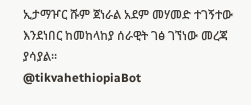ኢታማዦር ሹም ጀነራል አደም መሃመድ ተገኝተው እንደነበር ከመከላከያ ሰራዊት ገፅ ገኘነው መረጃ ያሳያል።
@tikvahethiopiaBot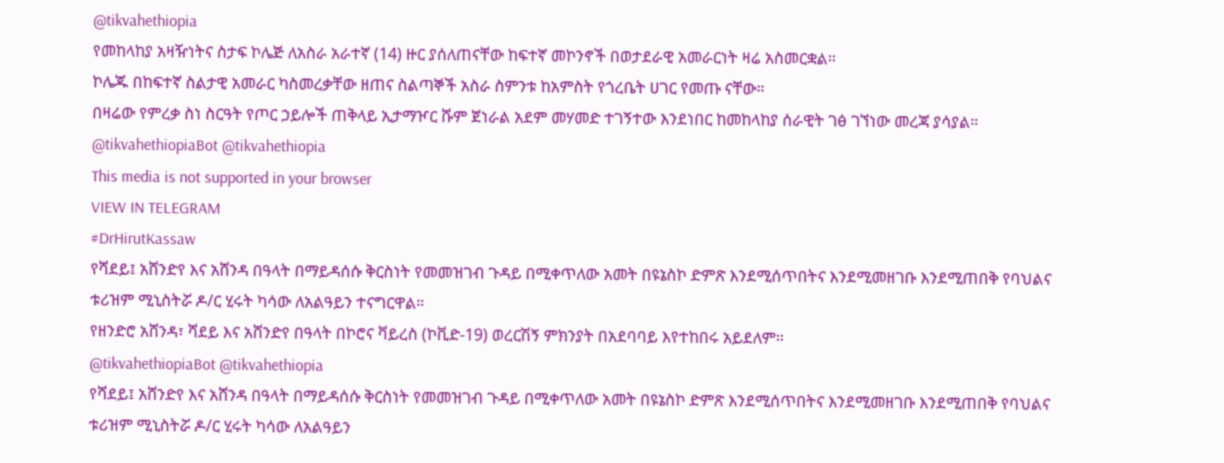@tikvahethiopia
የመከላከያ አዛዥነትና ስታፍ ኮሌጅ ለአስራ አራተኛ (14) ዙር ያሰለጠናቸው ከፍተኛ መኮንኖች በወታደራዊ አመራርነት ዛሬ አስመርቋል።
ኮሌጁ በከፍተኛ ስልታዊ አመራር ካስመረቃቸው ዘጠና ስልጣኞች አስራ ስምንቱ ከአምስት የጎረቤት ሀገር የመጡ ናቸው።
በዛሬው የምረቃ ስነ ስርዓት የጦር ኃይሎች ጠቅላይ ኢታማዦር ሹም ጀነራል አደም መሃመድ ተገኝተው እንደነበር ከመከላከያ ሰራዊት ገፅ ገኘነው መረጃ ያሳያል።
@tikvahethiopiaBot @tikvahethiopia
This media is not supported in your browser
VIEW IN TELEGRAM
#DrHirutKassaw
የሻደይ፤ አሸንድየ እና አሸንዳ በዓላት በማይዳሰሱ ቅርስነት የመመዝገብ ጉዳይ በሚቀጥለው አመት በዩኔስኮ ድምጽ እንደሚሰጥበትና እንደሚመዘገቡ እንደሚጠበቅ የባህልና ቱሪዝም ሚኒስትሯ ዶ/ር ሂሩት ካሳው ለአልዓይን ተናግርዋል።
የዘንድሮ አሸንዳ፣ ሻደይ እና አሸንድየ በዓላት በኮሮና ቫይረስ (ኮቪድ-19) ወረርሽኝ ምክንያት በአደባባይ እየተከበሩ አይደለም።
@tikvahethiopiaBot @tikvahethiopia
የሻደይ፤ አሸንድየ እና አሸንዳ በዓላት በማይዳሰሱ ቅርስነት የመመዝገብ ጉዳይ በሚቀጥለው አመት በዩኔስኮ ድምጽ እንደሚሰጥበትና እንደሚመዘገቡ እንደሚጠበቅ የባህልና ቱሪዝም ሚኒስትሯ ዶ/ር ሂሩት ካሳው ለአልዓይን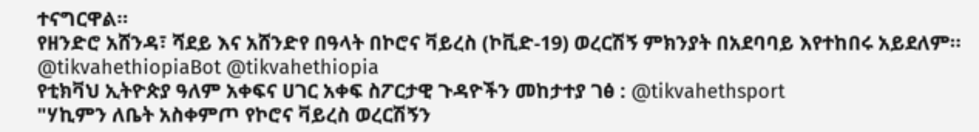ተናግርዋል።
የዘንድሮ አሸንዳ፣ ሻደይ እና አሸንድየ በዓላት በኮሮና ቫይረስ (ኮቪድ-19) ወረርሽኝ ምክንያት በአደባባይ እየተከበሩ አይደለም።
@tikvahethiopiaBot @tikvahethiopia
የቲክቫህ ኢትዮጵያ ዓለም አቀፍና ሀገር አቀፍ ስፖርታዊ ጉዳዮችን መከታተያ ገፅ : @tikvahethsport
"ሃኪምን ለቤት አስቀምጦ የኮሮና ቫይረስ ወረርሽኝን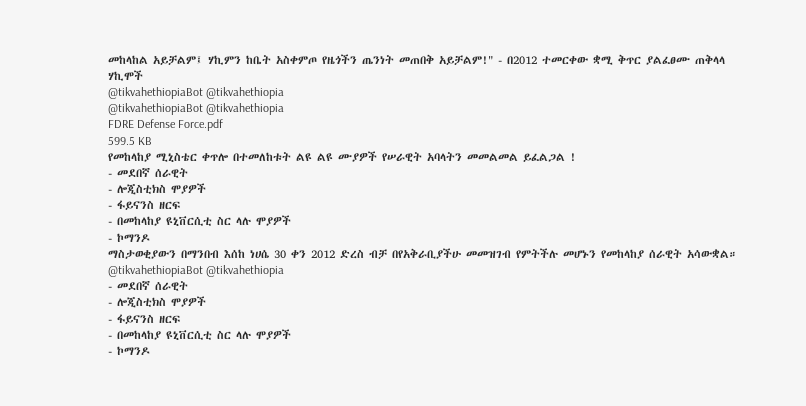መከላከል አይቻልም፤ ሃኪምን ከቤት አስቀምጦ የዜጎችን ጤንነት መጠበቅ አይቻልም!" - በ2012 ተመርቀው ቋሚ ቅጥር ያልፈፀሙ ጠቅላላ ሃኪሞች
@tikvahethiopiaBot @tikvahethiopia
@tikvahethiopiaBot @tikvahethiopia
FDRE Defense Force.pdf
599.5 KB
የመከላከያ ሚኒስቴር ቀጥሎ በተመለከቱት ልዩ ልዩ ሙያዎች የሠራዊት አባላትን መመልመል ይፈልጋል !
- መደበኛ ሰራዊት
- ሎጂስቲክስ ሞያዎች
- ፋይናንስ ዘርፍ
- በመከላከያ ዩኒቨርሲቲ ስር ላሉ ሞያዎች
- ኮማንዶ
ማስታወቂያውን በማንበብ እሰከ ነሀሴ 30 ቀን 2012 ድረስ ብቻ በየአቅራቢያችሁ መመዝገብ የምትችሉ መሆኑን የመከላከያ ሰራዊት አሳውቋል።
@tikvahethiopiaBot @tikvahethiopia
- መደበኛ ሰራዊት
- ሎጂስቲክስ ሞያዎች
- ፋይናንስ ዘርፍ
- በመከላከያ ዩኒቨርሲቲ ስር ላሉ ሞያዎች
- ኮማንዶ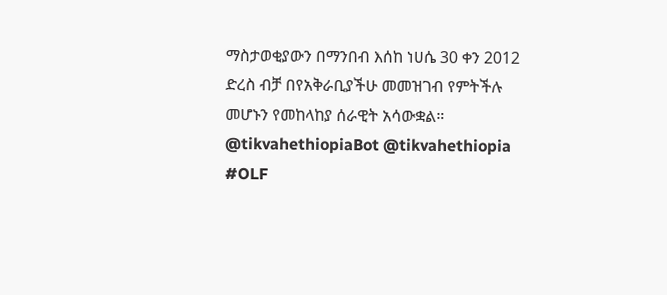ማስታወቂያውን በማንበብ እሰከ ነሀሴ 30 ቀን 2012 ድረስ ብቻ በየአቅራቢያችሁ መመዝገብ የምትችሉ መሆኑን የመከላከያ ሰራዊት አሳውቋል።
@tikvahethiopiaBot @tikvahethiopia
#OLF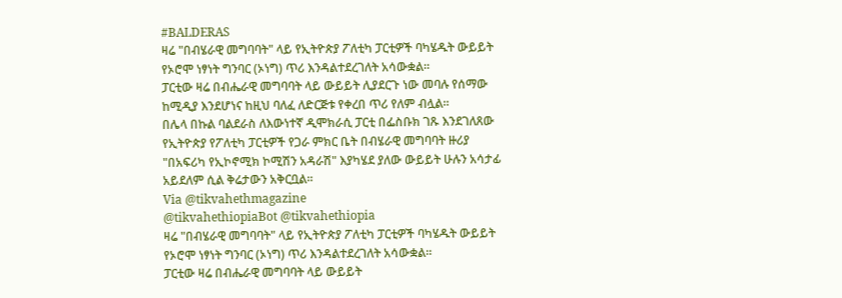#BALDERAS
ዛሬ "በብሄራዊ መግባባት" ላይ የኢትዮጵያ ፖለቲካ ፓርቲዎች ባካሄዱት ውይይት የኦሮሞ ነፃነት ግንባር (ኦነግ) ጥሪ እንዳልተደረገለት አሳውቋል።
ፓርቲው ዛሬ በብሔራዊ መግባባት ላይ ውይይት ሊያደርጉ ነው መባሉ የሰማው ከሚዲያ እንደሆነና ከዚህ ባለፈ ለድርጅቱ የቀረበ ጥሪ የለም ብሏል።
በሌላ በኩል ባልደራስ ለእውነተኛ ዲሞክራሲ ፓርቲ በፌስቡክ ገጹ እንደገለጸው የኢትዮጵያ የፖለቲካ ፓርቲዎች የጋራ ምክር ቤት በብሄራዊ መግባባት ዙሪያ "በአፍሪካ የኢኮኖሚክ ኮሚሽን አዳራሽ" እያካሄደ ያለው ውይይት ሁሉን አሳታፊ አይደለም ሲል ቅሬታውን አቅርቧል፡፡
Via @tikvahethmagazine
@tikvahethiopiaBot @tikvahethiopia
ዛሬ "በብሄራዊ መግባባት" ላይ የኢትዮጵያ ፖለቲካ ፓርቲዎች ባካሄዱት ውይይት የኦሮሞ ነፃነት ግንባር (ኦነግ) ጥሪ እንዳልተደረገለት አሳውቋል።
ፓርቲው ዛሬ በብሔራዊ መግባባት ላይ ውይይት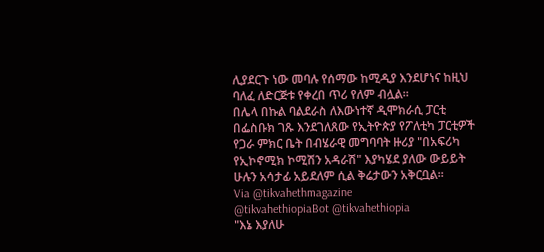ሊያደርጉ ነው መባሉ የሰማው ከሚዲያ እንደሆነና ከዚህ ባለፈ ለድርጅቱ የቀረበ ጥሪ የለም ብሏል።
በሌላ በኩል ባልደራስ ለእውነተኛ ዲሞክራሲ ፓርቲ በፌስቡክ ገጹ እንደገለጸው የኢትዮጵያ የፖለቲካ ፓርቲዎች የጋራ ምክር ቤት በብሄራዊ መግባባት ዙሪያ "በአፍሪካ የኢኮኖሚክ ኮሚሽን አዳራሽ" እያካሄደ ያለው ውይይት ሁሉን አሳታፊ አይደለም ሲል ቅሬታውን አቅርቧል፡፡
Via @tikvahethmagazine
@tikvahethiopiaBot @tikvahethiopia
"እኔ እያለሁ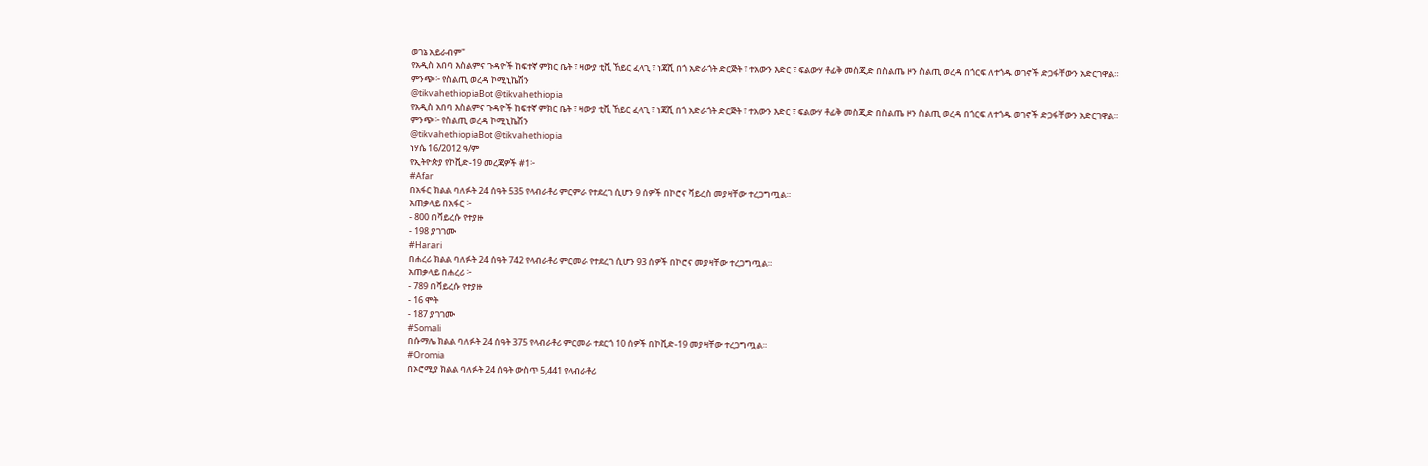ወገኔ አይራብም"
የአዲስ አበባ እስልምና ጉዳዮች ከፍተኛ ምክር ቤት ፣ ዛውያ ቲቪ ኸይር ፈላጊ ፣ ነጃሺ በጎ አድራጎት ድርጅት ፣ ተአውን እድር ፣ ፍልውሃ ቶፊቅ መስጂድ በስልጤ ዞን ስልጢ ወረዳ በጎርፍ ለተጎዱ ወገኖች ድጋፋቸውን አድርገዋል።
ምንጭ፦ የስልጢ ወረዳ ኮሚኒኬሽን
@tikvahethiopiaBot @tikvahethiopia
የአዲስ አበባ እስልምና ጉዳዮች ከፍተኛ ምክር ቤት ፣ ዛውያ ቲቪ ኸይር ፈላጊ ፣ ነጃሺ በጎ አድራጎት ድርጅት ፣ ተአውን እድር ፣ ፍልውሃ ቶፊቅ መስጂድ በስልጤ ዞን ስልጢ ወረዳ በጎርፍ ለተጎዱ ወገኖች ድጋፋቸውን አድርገዋል።
ምንጭ፦ የስልጢ ወረዳ ኮሚኒኬሽን
@tikvahethiopiaBot @tikvahethiopia
ነሃሴ 16/2012 ዓ/ም
የኢትዮጵያ የኮቪድ-19 መረጃዎች #1፦
#Afar
በአፋር ክልል ባለፉት 24 ሰዓት 535 የላብራቶሪ ምርምራ የተደረገ ሲሆን 9 ሰዎች በኮሮና ቫይረስ መያዛቸው ተረጋግጧል።
አጠቃላይ በአፋር ፦
- 800 በቫይረሱ የተያዙ
- 198 ያገገሙ
#Harari
በሐረሪ ክልል ባለፉት 24 ሰዓት 742 የላብራቶሪ ምርመራ የተደረገ ሲሆን 93 ሰዎች በኮሮና መያዛቸው ተረጋግጧል።
አጠቃላይ በሐረሪ ፦
- 789 በቫይረሱ የተያዙ
- 16 ሞት
- 187 ያገገሙ
#Somali
በሱማሌ ክልል ባለፉት 24 ሰዓት 375 የላብራቶሪ ምርመራ ተደርጎ 10 ሰዎች በኮቪድ-19 መያዛቸው ተረጋግጧል።
#Oromia
በኦሮሚያ ክልል ባለፉት 24 ሰዓት ውስጥ 5,441 የላብራቶሪ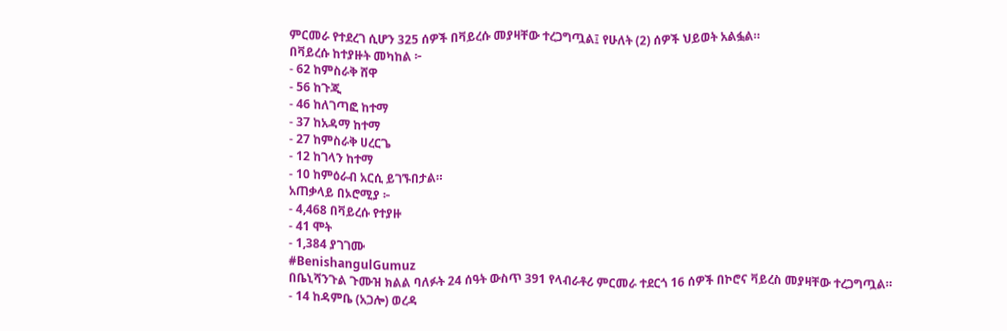ምርመራ የተደረገ ሲሆን 325 ሰዎች በቫይረሱ መያዛቸው ተረጋግጧል፤ የሁለት (2) ሰዎች ህይወት አልፏል።
በቫይረሱ ከተያዙት መካከል ፦
- 62 ከምስራቅ ሸዋ
- 56 ከጉጂ
- 46 ከለገጣፎ ከተማ
- 37 ከአዳማ ከተማ
- 27 ከምስራቅ ሀረርጌ
- 12 ከገላን ከተማ
- 10 ከምዕራብ አርሲ ይገኙበታል።
አጠቃላይ በኦሮሚያ ፦
- 4,468 በቫይረሱ የተያዙ
- 41 ሞት
- 1,384 ያገገሙ
#BenishangulGumuz
በቤኒሻንጉል ጉሙዝ ክልል ባለፉት 24 ሰዓት ውስጥ 391 የላብራቶሪ ምርመራ ተደርጎ 16 ሰዎች በኮሮና ቫይረስ መያዛቸው ተረጋግጧል።
- 14 ከዳምቤ (አጋሎ) ወረዳ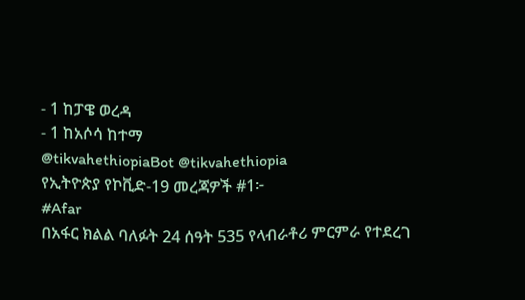- 1 ከፓዌ ወረዳ
- 1 ከአሶሳ ከተማ
@tikvahethiopiaBot @tikvahethiopia
የኢትዮጵያ የኮቪድ-19 መረጃዎች #1፦
#Afar
በአፋር ክልል ባለፉት 24 ሰዓት 535 የላብራቶሪ ምርምራ የተደረገ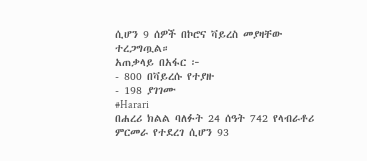ሲሆን 9 ሰዎች በኮሮና ቫይረስ መያዛቸው ተረጋግጧል።
አጠቃላይ በአፋር ፦
- 800 በቫይረሱ የተያዙ
- 198 ያገገሙ
#Harari
በሐረሪ ክልል ባለፉት 24 ሰዓት 742 የላብራቶሪ ምርመራ የተደረገ ሲሆን 93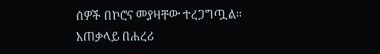ሰዎች በኮሮና መያዛቸው ተረጋግጧል።
አጠቃላይ በሐረሪ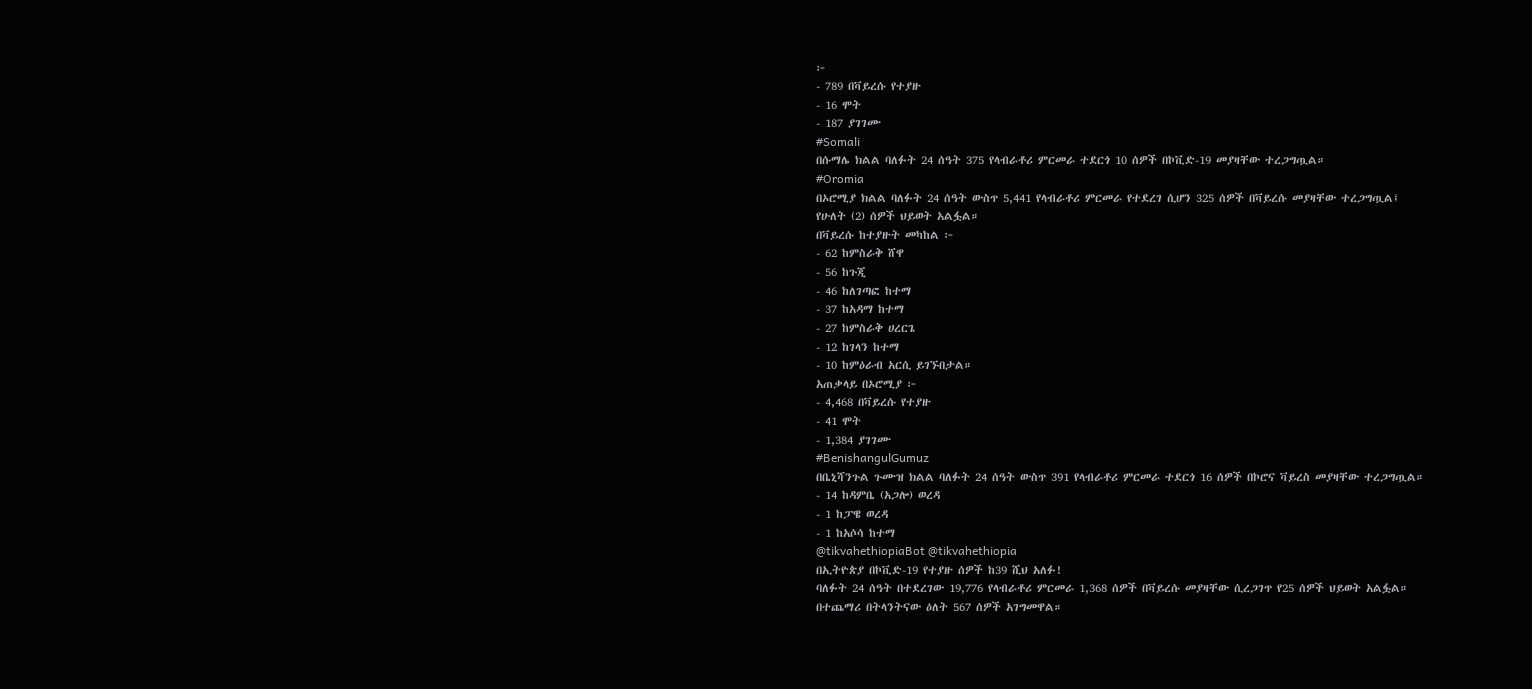፦
- 789 በቫይረሱ የተያዙ
- 16 ሞት
- 187 ያገገሙ
#Somali
በሱማሌ ክልል ባለፉት 24 ሰዓት 375 የላብራቶሪ ምርመራ ተደርጎ 10 ሰዎች በኮቪድ-19 መያዛቸው ተረጋግጧል።
#Oromia
በኦሮሚያ ክልል ባለፉት 24 ሰዓት ውስጥ 5,441 የላብራቶሪ ምርመራ የተደረገ ሲሆን 325 ሰዎች በቫይረሱ መያዛቸው ተረጋግጧል፤ የሁለት (2) ሰዎች ህይወት አልፏል።
በቫይረሱ ከተያዙት መካከል ፦
- 62 ከምስራቅ ሸዋ
- 56 ከጉጂ
- 46 ከለገጣፎ ከተማ
- 37 ከአዳማ ከተማ
- 27 ከምስራቅ ሀረርጌ
- 12 ከገላን ከተማ
- 10 ከምዕራብ አርሲ ይገኙበታል።
አጠቃላይ በኦሮሚያ ፦
- 4,468 በቫይረሱ የተያዙ
- 41 ሞት
- 1,384 ያገገሙ
#BenishangulGumuz
በቤኒሻንጉል ጉሙዝ ክልል ባለፉት 24 ሰዓት ውስጥ 391 የላብራቶሪ ምርመራ ተደርጎ 16 ሰዎች በኮሮና ቫይረስ መያዛቸው ተረጋግጧል።
- 14 ከዳምቤ (አጋሎ) ወረዳ
- 1 ከፓዌ ወረዳ
- 1 ከአሶሳ ከተማ
@tikvahethiopiaBot @tikvahethiopia
በኢትዮጵያ በኮቪድ-19 የተያዙ ሰዎች ከ39 ሺህ አለፉ!
ባለፉት 24 ሰዓት በተደረገው 19,776 የላብራቶሪ ምርመራ 1,368 ሰዎች በቫይረሱ መያዛቸው ሲረጋገጥ የ25 ሰዎች ህይወት አልፏል። በተጨማሪ በትላንትናው ዕለት 567 ሰዎች አገግመዋል።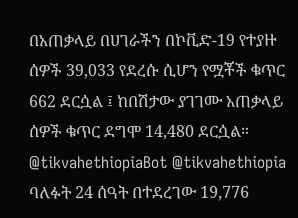በአጠቃላይ በሀገራችን በኮቪድ-19 የተያዙ ሰዎች 39,033 የደረሱ ሲሆን የሟቾች ቁጥር 662 ደርሷል ፤ ከበሽታው ያገገሙ አጠቃላይ ሰዎች ቁጥር ደግሞ 14,480 ደርሷል።
@tikvahethiopiaBot @tikvahethiopia
ባለፉት 24 ሰዓት በተደረገው 19,776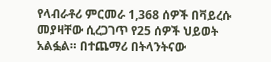የላብራቶሪ ምርመራ 1,368 ሰዎች በቫይረሱ መያዛቸው ሲረጋገጥ የ25 ሰዎች ህይወት አልፏል። በተጨማሪ በትላንትናው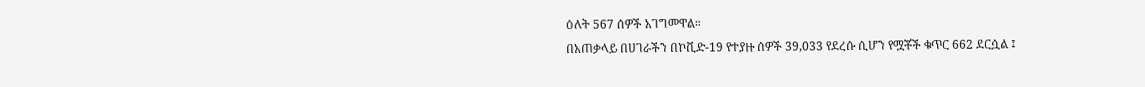ዕለት 567 ሰዎች አገግመዋል።
በአጠቃላይ በሀገራችን በኮቪድ-19 የተያዙ ሰዎች 39,033 የደረሱ ሲሆን የሟቾች ቁጥር 662 ደርሷል ፤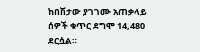ከበሽታው ያገገሙ አጠቃላይ ሰዎች ቁጥር ደግሞ 14,480 ደርሷል።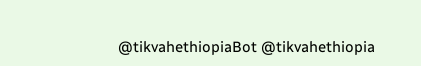@tikvahethiopiaBot @tikvahethiopia